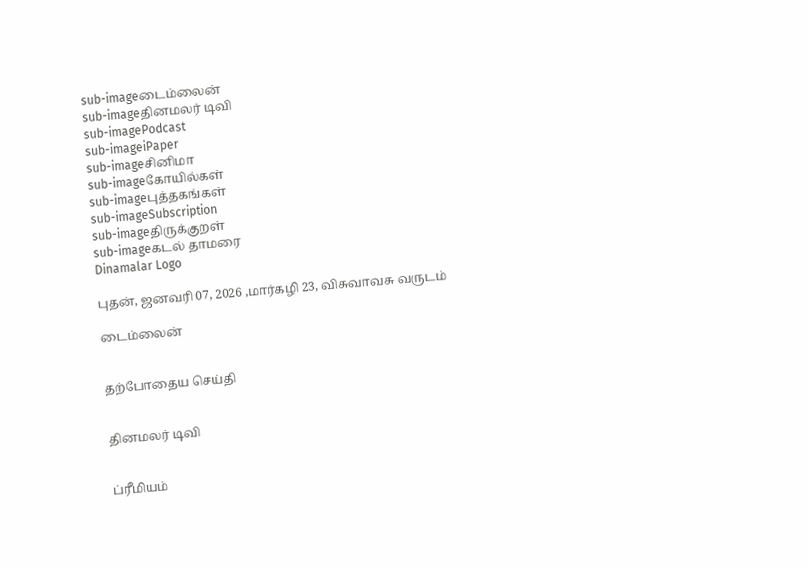sub-imageடைம்லைன்
sub-imageதினமலர் டிவி
sub-imagePodcast
sub-imageiPaper
sub-imageசினிமா
sub-imageகோயில்கள்
sub-imageபுத்தகங்கள்
sub-imageSubscription
sub-imageதிருக்குறள்
sub-imageகடல் தாமரை
Dinamalar Logo

புதன், ஜனவரி 07, 2026 ,மார்கழி 23, விசுவாவசு வருடம்

டைம்லைன்


தற்போதைய செய்தி


தினமலர் டிவி


ப்ரீமியம்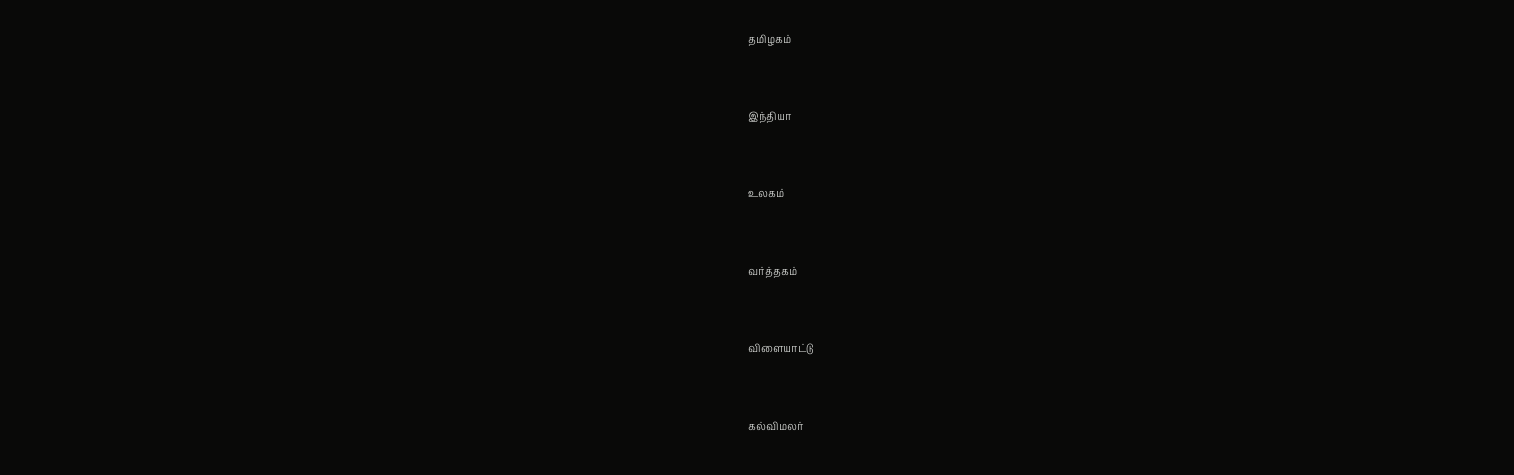தமிழகம்


இந்தியா


உலகம்


வர்த்தகம்


விளையாட்டு


கல்விமலர்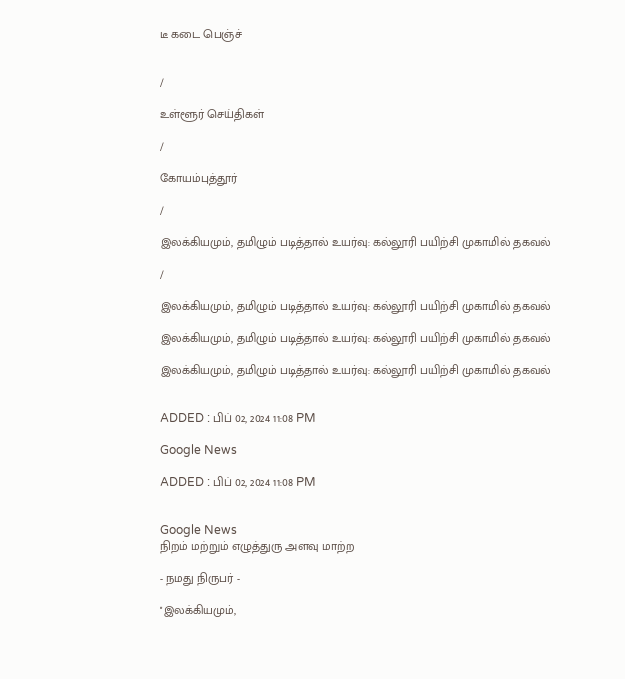டீ கடை பெஞ்ச்


/

உள்ளூர் செய்திகள்

/

கோயம்புத்தூர்

/

இலக்கியமும், தமிழும் படித்தால் உயர்வு: கல்லூரி பயிற்சி முகாமில் தகவல்

/

இலக்கியமும், தமிழும் படித்தால் உயர்வு: கல்லூரி பயிற்சி முகாமில் தகவல்

இலக்கியமும், தமிழும் படித்தால் உயர்வு: கல்லூரி பயிற்சி முகாமில் தகவல்

இலக்கியமும், தமிழும் படித்தால் உயர்வு: கல்லூரி பயிற்சி முகாமில் தகவல்


ADDED : பிப் 02, 2024 11:08 PM

Google News

ADDED : பிப் 02, 2024 11:08 PM


Google News
நிறம் மற்றும் எழுத்துரு அளவு மாற்ற

- நமது நிருபர் -

''இலக்கியமும்,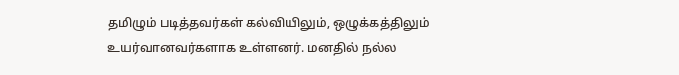தமிழும் படித்தவர்கள் கல்வியிலும், ஒழுக்கத்திலும் உயர்வானவர்களாக உள்ளனர். மனதில் நல்ல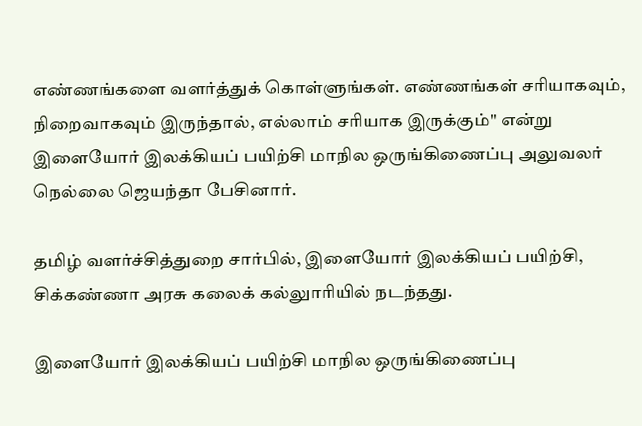எண்ணங்களை வளர்த்துக் கொள்ளுங்கள். எண்ணங்கள் சரியாகவும், நிறைவாகவும் இருந்தால், எல்லாம் சரியாக இருக்கும்'' என்று இளையோர் இலக்கியப் பயிற்சி மாநில ஒருங்கிணைப்பு அலுவலர் நெல்லை ஜெயந்தா பேசினார்.

தமிழ் வளர்ச்சித்துறை சார்பில், இளையோர் இலக்கியப் பயிற்சி, சிக்கண்ணா அரசு கலைக் கல்லுாரியில் நடந்தது.

இளையோர் இலக்கியப் பயிற்சி மாநில ஒருங்கிணைப்பு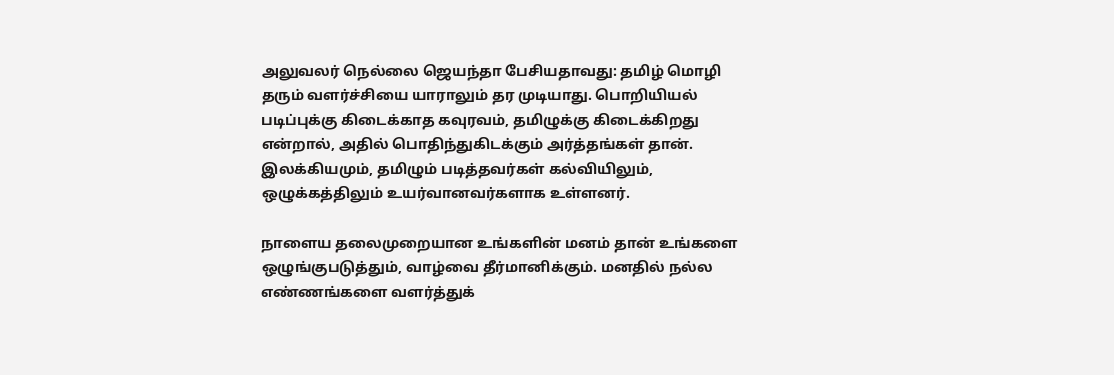அலுவலர் நெல்லை ஜெயந்தா பேசியதாவது: தமிழ் மொழி தரும் வளர்ச்சியை யாராலும் தர முடியாது. பொறியியல் படிப்புக்கு கிடைக்காத கவுரவம், தமிழுக்கு கிடைக்கிறது என்றால், அதில் பொதிந்துகிடக்கும் அர்த்தங்கள் தான். இலக்கியமும், தமிழும் படித்தவர்கள் கல்வியிலும், ஒழுக்கத்திலும் உயர்வானவர்களாக உள்ளனர்.

நாளைய தலைமுறையான உங்களின் மனம் தான் உங்களை ஒழுங்குபடுத்தும், வாழ்வை தீர்மானிக்கும். மனதில் நல்ல எண்ணங்களை வளர்த்துக்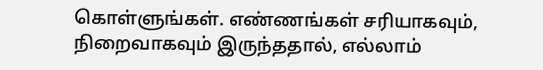கொள்ளுங்கள். எண்ணங்கள் சரியாகவும், நிறைவாகவும் இருந்ததால், எல்லாம்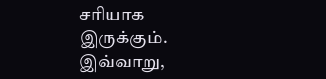சரியாக இருக்கும். இவ்வாறு,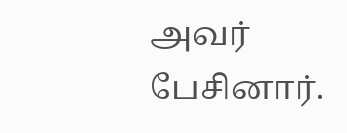அவர் பேசினார்.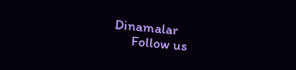Dinamalar
      Follow us